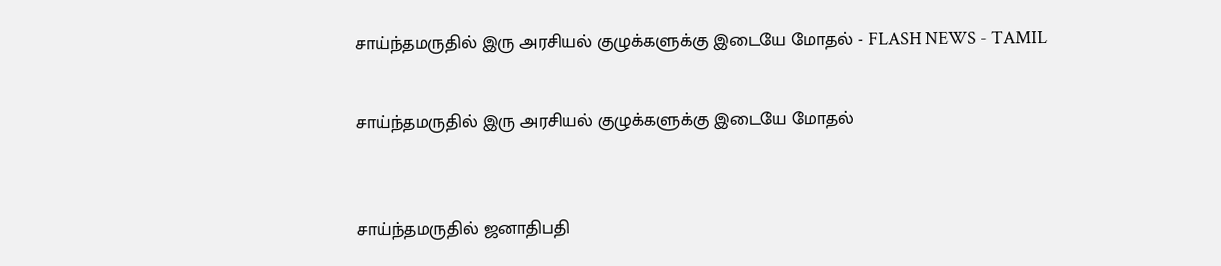சாய்ந்தமருதில் இரு அரசியல் குழுக்களுக்கு இடையே மோதல் - FLASH NEWS - TAMIL


சாய்ந்தமருதில் இரு அரசியல் குழுக்களுக்கு இடையே மோதல்



சாய்ந்தமருதில் ஜனாதிபதி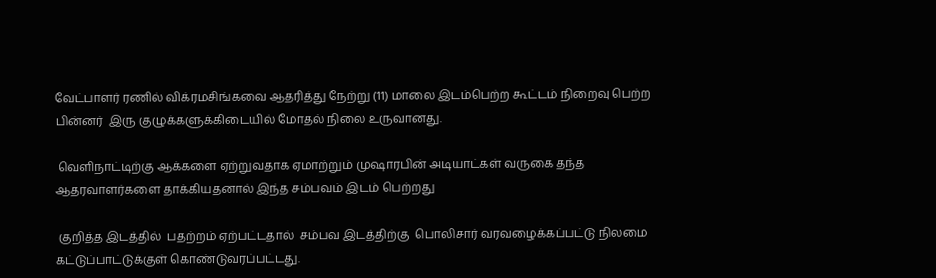வேட்பாளர் ரணில் விக்ரமசிங்கவை ஆதரித்து நேற்று (11) மாலை இடம்பெற்ற கூட்டம் நிறைவு பெற்ற பின்னர்  இரு குழுக்களுக்கிடையில் மோதல் நிலை உருவானது.

 வெளிநாட்டிற்கு ஆக்களை ஏற்றுவதாக ஏமாற்றும் முஷாரபின் அடியாட்கள் வருகை தந்த ஆதரவாளர்களை தாக்கியதனால் இந்த சம்பவம் இடம் பெற்றது

 குறித்த இடத்தில்  பதற்றம் ஏற்பட்டதால்  சம்பவ இடத்திற்கு  பொலிசார் வரவழைக்கப்பட்டு நிலமை கட்டுப்பாட்டுக்குள் கொண்டுவரப்பட்டது.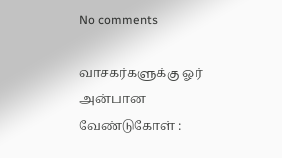No comments

வாசகர்களுக்கு ஓர் அன்பான வேண்டுகோள் :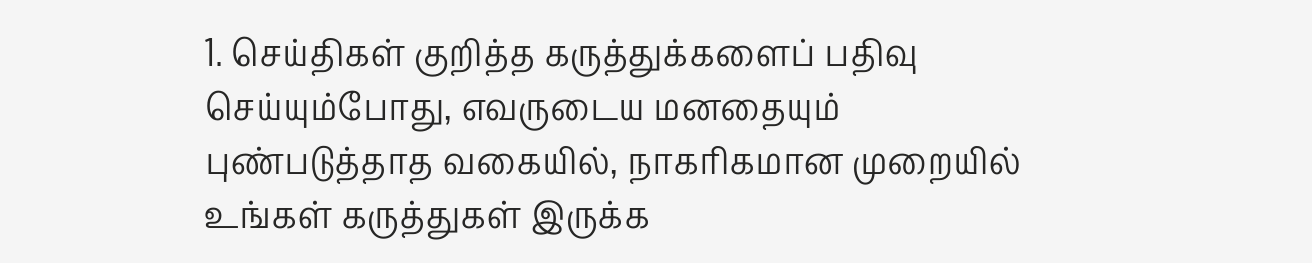1. செய்திகள் குறித்த கருத்துக்களைப் பதிவு செய்யும்போது, எவருடைய மனதையும் புண்படுத்தாத வகையில், நாகரிகமான முறையில் உங்கள் கருத்துகள் இருக்க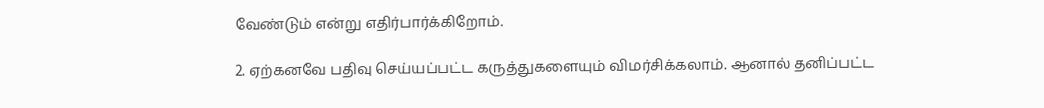வேண்டும் என்று எதிர்பார்க்கிறோம்.

2. ஏற்கனவே பதிவு செய்யப்பட்ட கருத்துகளையும் விமர்சிக்கலாம். ஆனால் தனிப்பட்ட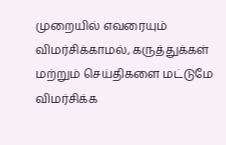முறையில் எவரையும் விமர்சிக்காமல், கருத்துக்கள் மற்றும் செய்திகளை மட்டுமே விமர்சிக்க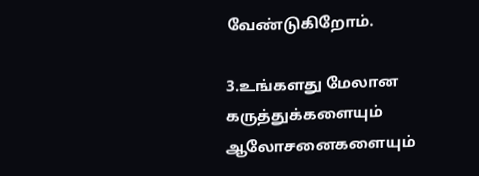வேண்டுகிறோம்.

3.உங்களது மேலான கருத்துக்களையும் ஆலோசனைகளையும்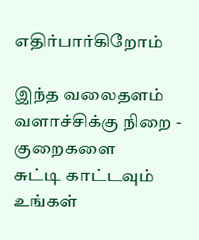எதிர்பார்கிறோம்

இந்த வலைதளம் வளாச்சிக்கு நிறை - குறைகளை
சுட்டி காட்டவும் உங்கள்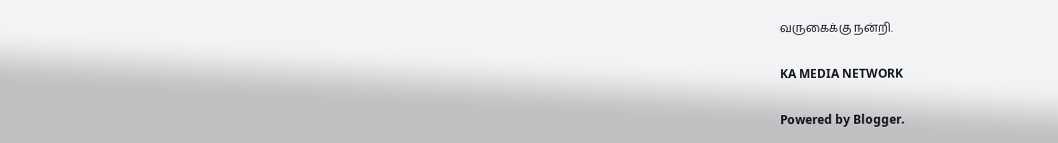வருகைக்கு நன்றி.

KA MEDIA NETWORK

Powered by Blogger.